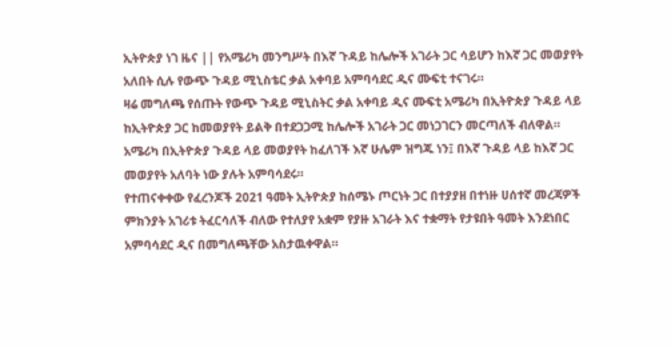ኢትዮጵያ ነገ ዜና || የአሜሪካ መንግሥት በእኛ ጉዳይ ከሌሎች አገራት ጋር ሳይሆን ከእኛ ጋር መወያየት አለበት ሲሉ የውጭ ጉዳይ ሚኒስቴር ቃል አቀባይ አምባሳደር ዲና ሙፍቲ ተናገሩ።
ዛሬ መግለጫ የሰጡት የውጭ ጉዳይ ሚኒስትር ቃል አቀባይ ዲና ሙፍቲ አሜሪካ በኢትዮጵያ ጉዳይ ላይ ከኢትዮጵያ ጋር ከመወያየት ይልቅ በተደጋጋሚ ከሌሎች አገራት ጋር መነጋገርን መርጣለች ብለዋል።
አሜሪካ በኢትዮጵያ ጉዳይ ላይ መወያየት ከፈለገች እኛ ሁሌም ዝግጁ ነን፤ በእኛ ጉዳይ ላይ ከእኛ ጋር መወያየት አለባት ነው ያሉት አምባሳደሩ።
የተጠናቀቀው የፈረንጆች 2021 ዓመት ኢትዮጵያ ከሰሜኑ ጦርነት ጋር በተያያዘ በተነዙ ሀሰተኛ መረጃዎች ምክንያት አገሪቱ ትፈርሳለች ብለው የተለያየ አቋም የያዙ አገራት እና ተቋማት የታዩበት ዓመት እንደነበር አምባሳደር ዲና በመግለጫቸው አስታዉቀዋል።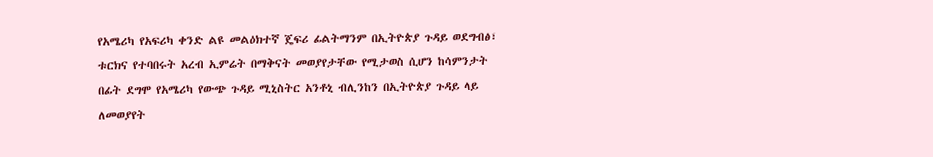የአሜሪካ የአፍሪካ ቀንድ ልዩ መልዕክተኛ ጄፍሪ ፊልትማንም በኢትዮጵያ ጉዳይ ወደግብፅ፣ ቱርክና የተባበሩት አረብ ኢምሬት በማቅናት መወያየታቸው የሚታወስ ሲሆን ከሳምንታት በፊት ደግሞ የአሜሪካ የውጭ ጉዳይ ሚኒስትር አንቶኒ ብሊንከን በኢትዮጵያ ጉዳይ ላይ ለመወያየት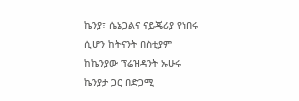ኬንያ፣ ሴኔጋልና ናይጄሪያ የነበሩ ሲሆን ከትናንት በስቲያም ከኬንያው ፕሬዝዳንት ኡሁሩ ኬንያታ ጋር በድጋሚ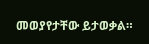መወያየታቸው ይታወቃል።